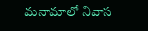మనామాలో నివాస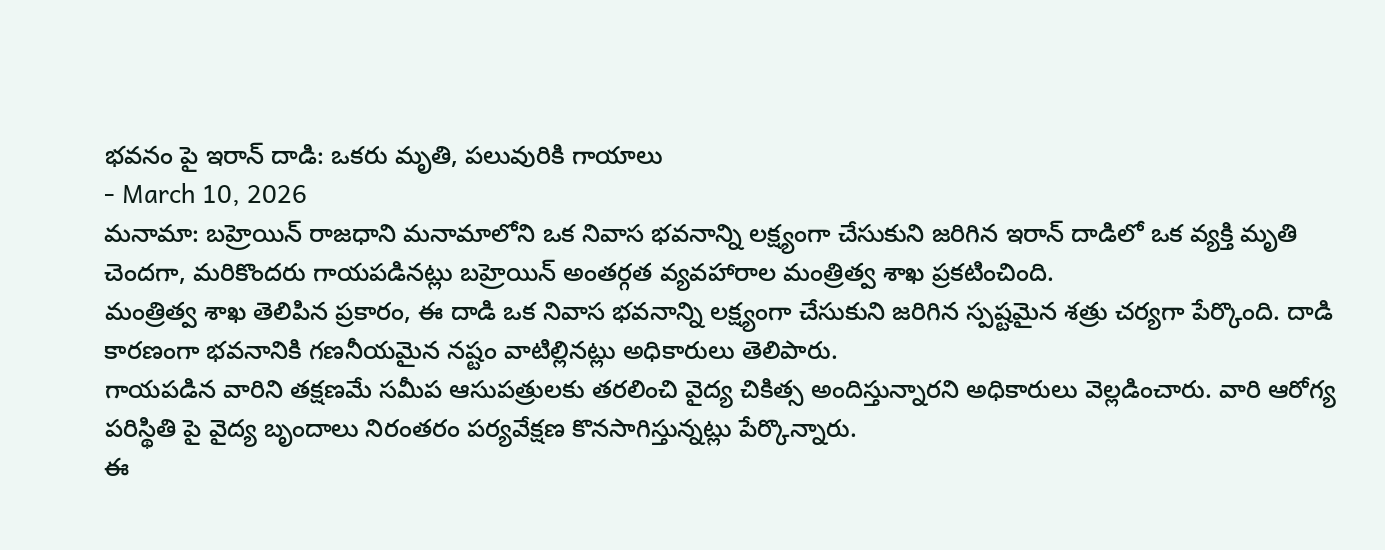భవనం పై ఇరాన్ దాడి: ఒకరు మృతి, పలువురికి గాయాలు
- March 10, 2026
మనామా: బహ్రెయిన్ రాజధాని మనామాలోని ఒక నివాస భవనాన్ని లక్ష్యంగా చేసుకుని జరిగిన ఇరాన్ దాడిలో ఒక వ్యక్తి మృతి చెందగా, మరికొందరు గాయపడినట్లు బహ్రెయిన్ అంతర్గత వ్యవహారాల మంత్రిత్వ శాఖ ప్రకటించింది.
మంత్రిత్వ శాఖ తెలిపిన ప్రకారం, ఈ దాడి ఒక నివాస భవనాన్ని లక్ష్యంగా చేసుకుని జరిగిన స్పష్టమైన శత్రు చర్యగా పేర్కొంది. దాడి కారణంగా భవనానికి గణనీయమైన నష్టం వాటిల్లినట్లు అధికారులు తెలిపారు.
గాయపడిన వారిని తక్షణమే సమీప ఆసుపత్రులకు తరలించి వైద్య చికిత్స అందిస్తున్నారని అధికారులు వెల్లడించారు. వారి ఆరోగ్య పరిస్థితి పై వైద్య బృందాలు నిరంతరం పర్యవేక్షణ కొనసాగిస్తున్నట్లు పేర్కొన్నారు.
ఈ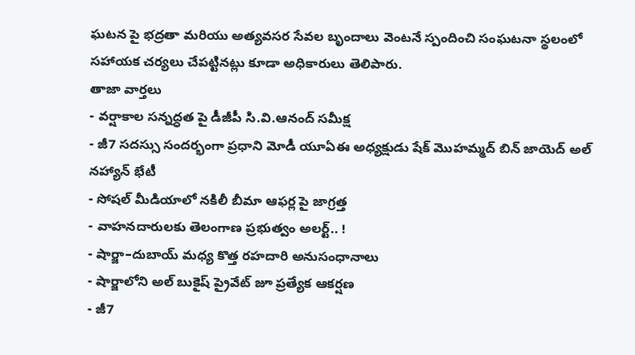ఘటన పై భద్రతా మరియు అత్యవసర సేవల బృందాలు వెంటనే స్పందించి సంఘటనా స్థలంలో సహాయక చర్యలు చేపట్టినట్లు కూడా అధికారులు తెలిపారు.
తాజా వార్తలు
- వర్షాకాల సన్నద్ధత పై డీజీపీ సి.వి.ఆనంద్ సమీక్ష
- జీ7 సదస్సు సందర్భంగా ప్రధాని మోడీ యూఏఈ అధ్యక్షుడు షేక్ మొహమ్మద్ బిన్ జాయెద్ అల్ నహ్యాన్ భేటీ
- సోషల్ మీడియాలో నకిలీ బీమా ఆఫర్ల పై జాగ్రత్త
- వాహనదారులకు తెలంగాణ ప్రభుత్వం అలర్ట్.. !
- షార్జా–దుబాయ్ మధ్య కొత్త రహదారి అనుసంధానాలు
- షార్జాలోని అల్ బుకైష్ ప్రైవేట్ జూ ప్రత్యేక ఆకర్షణ
- జీ7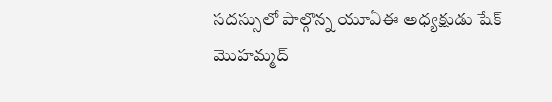సదస్సులో పాల్గొన్న యూఏఈ అధ్యక్షుడు షేక్ మొహమ్మద్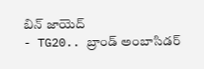బిన్ జాయెద్
- TG20.. బ్రాండ్ అంబాసిడర్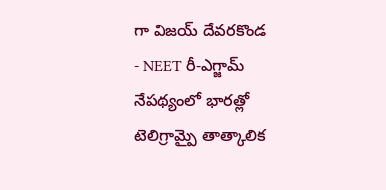గా విజయ్ దేవరకొండ
- NEET రీ-ఎగ్జామ్ నేపథ్యంలో భారత్లో టెలిగ్రామ్పై తాత్కాలిక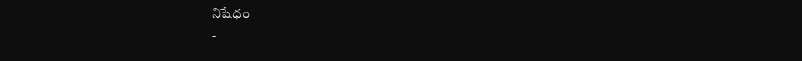నిషేధం
-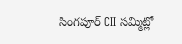సింగపూర్ CII సమ్మిట్లో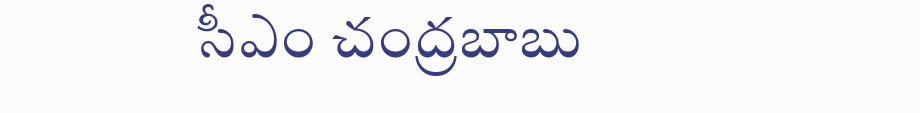సీఎం చంద్రబాబు